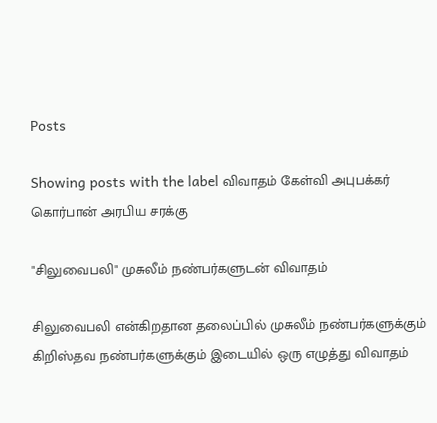Posts

Showing posts with the label விவாதம் கேள்வி அபுபக்கர் கொர்பான் அரபிய சரக்கு

"சிலுவைபலி" முசுலீம் நண்பர்களுடன் விவாதம்

சிலுவைபலி என்கிறதான தலைப்பில் முசுலீம் நண்பர்களுக்கும் கிறிஸ்தவ நண்பர்களுக்கும் இடையில் ஒரு எழுத்து விவாதம்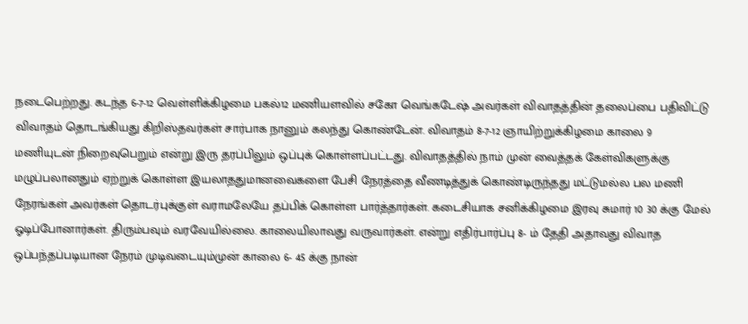நடைபெற்றது. கடந்த 6-7-12 வெள்ளிக்கிழமை பகல்12 மணியளவில் சகோ வெங்கடேஷ் அவர்கள் விவாதத்தின் தலைப்பை பதிவிட்டு விவாதம் தொடங்கியது கிறிஸ்தவர்கள் சார்பாக நானும் கலந்து கொண்டேன். விவாதம் 8-7-12 ஞாயிற்றுக்கிழமை காலை 9 மணியுடன் நிறைவுபெறும் என்று இரு தரப்பிலும் ஒப்புக் கொள்ளப்பட்டது. விவாதத்தில் நாம் முன் வைத்தக் கேள்விகளுக்கு மழுப்பலானதும் ஏற்றுக் கொள்ள இயலாததுமானவைகளை பேசி நேரத்தை வீணடித்துக் கொண்டிருந்தது மட்டுமல்ல பல மணி நேரங்கள் அவர்கள் தொடர்புக்குள் வராமலேயே தப்பிக் கொள்ள பார்த்தார்கள். கடைசியாக சனிக்கிழமை இரவு சுமார் 10 30 க்கு மேல் ஓடிப்போனார்கள். திரும்பவும் வரவேயில்லை. காலையிலாவது வருவார்கள். என்று எதிர்பார்ப்பு 8- ம் தேதி அதாவது விவாத ஒப்பந்தப்படியான நேரம் முடிவடையும்முன் காலை 6- 45 க்கு நான்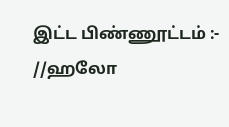இட்ட பிண்ணூட்டம் :- //ஹலோ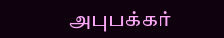அபுபக்கர்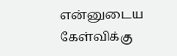என்னுடைய கேள்விக்கு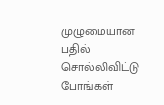முழுமையான பதில் சொல்லிவிட்டு போங்கள்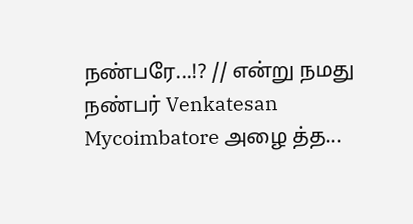நண்பரே...!? // என்று நமது நண்பர் Venkatesan Mycoimbatore அழை த்த...